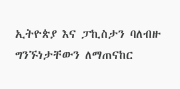ኢትዮጵያ እና ፓኪስታን ባለብዙ ግንኙነታቸውን ለማጠናከር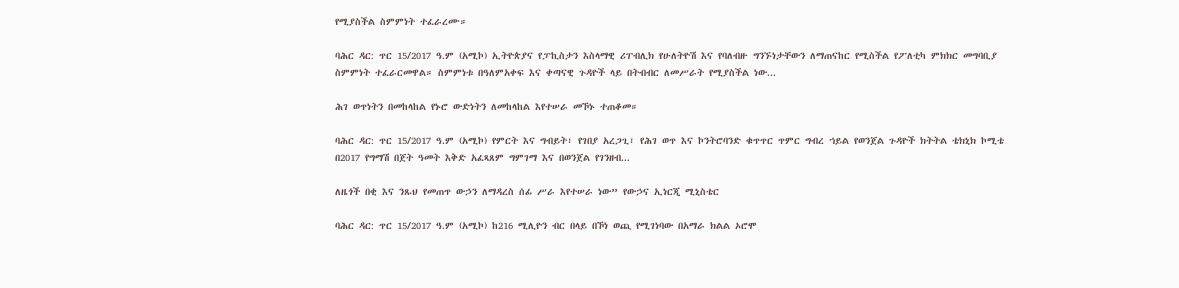የሚያስችል ስምምነት ተፈራረሙ።

ባሕር ዳር: ጥር 15/2017 ዓ.ም (አሚኮ) ኢትዮጵያና የፓኪስታን እስላማዊ ሪፐብሊክ የሁለትዮሽ እና የባለብዙ ግንኙነታቸውን ለማጠናከር የሚስችል የፖለቲካ ምክክር መግባቢያ ስምምነት ተፈራርመዋል። ስምምነቱ በዓለምአቀፍ እና ቀጣናዊ ጉዳዮች ላይ በትብብር ለመሥራት የሚያስችል ነው...

ሕገ ወጥነትን በመከላከል የኑሮ ውድነትን ለመከላከል እየተሠራ መኾኑ ተጠቆመ።

ባሕር ዳር: ጥር 15/2017 ዓ.ም (አሚኮ) የምርት እና ግብይት፣ የገበያ አረጋጊ፣ የሕገ ወጥ እና ኮንትሮባንድ ቁጥጥር ጥምር ግብረ ኀይል የወንጀል ጉዳዮች ክትትል ቴክኒክ ኮሚቴ በ2017 የግማሽ በጀት ዓመት እቅድ አፈጻጸም ግምገማ እና በወንጀል የገንዘብ...

ለዜጎች በቂ እና ንጹህ የመጠጥ ውኃን ለማዳረስ ሰፊ ሥራ እየተሠራ ነው” የውኃና ኢነርጂ ሚኒስቴር

ባሕር ዳር: ጥር 15/2017 ዓ.ም (አሚኮ) ከ216 ሚሊዮን ብር በላይ በኾነ ወጪ የሚገነባው በአማራ ክልል ኦሮሞ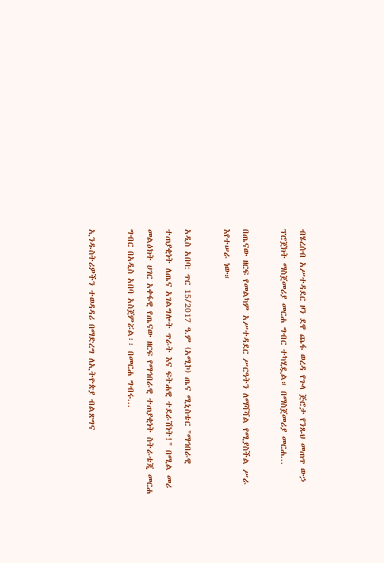ብሄረሰብ አሥተዳደር ዞን ደዋ ጨፋ ወረዳ የጉላ ጅሮታ የንጹህ መጠጥ ውኃ ፕሮጀክት ማስጀመሪያ መርሐ ግብር ተካሂዷል። በማስጀመሪያ መርሐ...

በጤናው ዘርፍ የመልካም አሥተዳደር ሥርዓትን ለማሻሻል የሚያስችል ሥራ እየተሠራ ነው።

አዲስ አበባ: ጥር 15/2017 ዓ.ም (አሚኮ) ጤና ሚኒስቴር "ማኅበራዊ ተጠያቂነት ለጤና አገልግሎት ጥራት እና ፍትሐዊ ተደራሽነት!" በሚል መሪ መልዕክት ሀገር አቀፋዊ የጤናው ዘርፍ የማኅበራዊ ተጠያቂነት ስትራቴጂ መርሐ ግብር በአዲስ አበባ አስጀምሯል፡፡ በመርሐ ግብሩ...

ኢንዱስትሪዎችን ተወዳዳሪ በማድረግ ለኢትዮጵያ ብልጽግና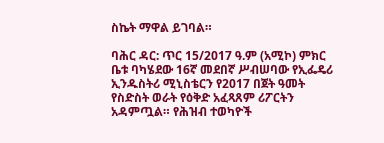ስኬት ማዋል ይገባል።

ባሕር ዳር: ጥር 15/2017 ዓ.ም (አሚኮ) ምክር ቤቱ ባካሄደው 16ኛ መደበኛ ሥብሠባው የኢፌዴሪ ኢንዱስትሪ ሚኒስቴርን የ2017 በጀት ዓመት የስድስት ወራት የዕቅድ አፈጻጸም ሪፖርትን አዳምጧል። የሕዝብ ተወካዮች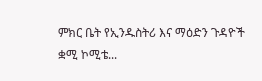ምክር ቤት የኢንዱስትሪ እና ማዕድን ጉዳዮች ቋሚ ኮሚቴ...